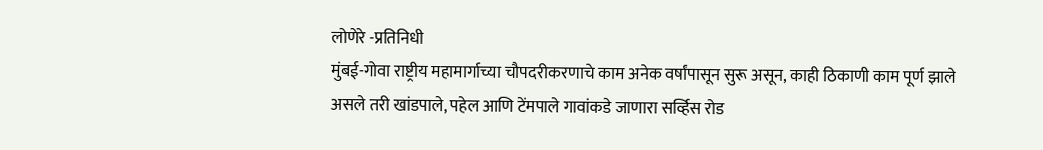लोणेरे -प्रतिनिधी
मुंबई-गोवा राष्ट्रीय महामार्गाच्या चौपदरीकरणाचे काम अनेक वर्षांपासून सुरू असून, काही ठिकाणी काम पूर्ण झाले असले तरी खांडपाले, पहेल आणि टेंमपाले गावांकडे जाणारा सर्व्हिस रोड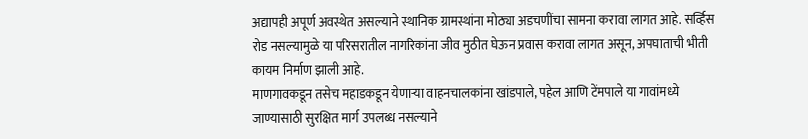अद्यापही अपूर्ण अवस्थेत असल्याने स्थानिक ग्रामस्थांना मोठ्या अडचणींचा सामना करावा लागत आहे. सर्व्हिस रोड नसल्यामुळे या परिसरातील नागरिकांना जीव मुठीत घेऊन प्रवास करावा लागत असून, अपघाताची भीती कायम निर्माण झाली आहे.
माणगावकडून तसेच महाडकडून येणाऱ्या वाहनचालकांना खांडपाले, पहेल आणि टेंमपाले या गावांमध्ये जाण्यासाठी सुरक्षित मार्ग उपलब्ध नसल्याने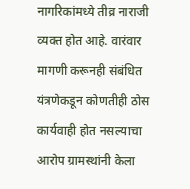नागरिकांमध्ये तीव्र नाराजी व्यक्त होत आहे. वारंवार मागणी करूनही संबंधित यंत्रणेकडून कोणतीही ठोस कार्यवाही होत नसल्याचा आरोप ग्रामस्थांनी केला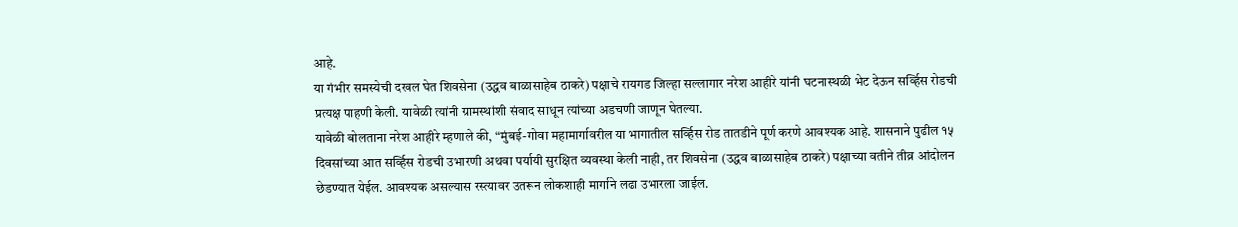आहे.
या गंभीर समस्येची दखल घेत शिवसेना (उद्धव बाळासाहेब ठाकरे) पक्षाचे रायगड जिल्हा सल्लागार नरेश आहीरे यांनी घटनास्थळी भेट देऊन सर्व्हिस रोडची प्रत्यक्ष पाहणी केली. यावेळी त्यांनी ग्रामस्थांशी संवाद साधून त्यांच्या अडचणी जाणून घेतल्या.
यावेळी बोलताना नरेश आहीरे म्हणाले की, “मुंबई-गोवा महामार्गावरील या भागातील सर्व्हिस रोड तातडीने पूर्ण करणे आवश्यक आहे. शासनाने पुढील १५ दिवसांच्या आत सर्व्हिस रोडची उभारणी अथवा पर्यायी सुरक्षित व्यवस्था केली नाही, तर शिवसेना (उद्धव बाळासाहेब ठाकरे) पक्षाच्या वतीने तीव्र आंदोलन छेडण्यात येईल. आवश्यक असल्यास रस्त्यावर उतरून लोकशाही मार्गाने लढा उभारला जाईल.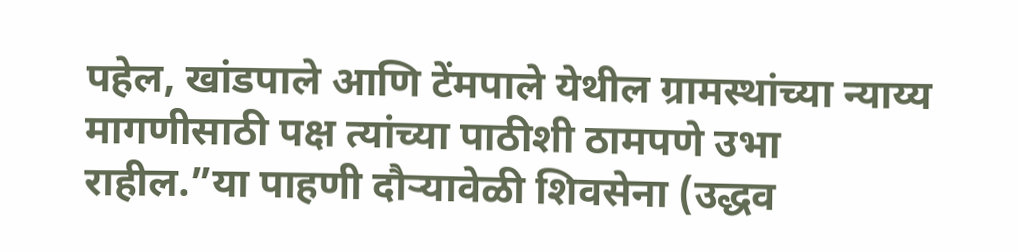पहेल, खांडपाले आणि टेंमपाले येथील ग्रामस्थांच्या न्याय्य मागणीसाठी पक्ष त्यांच्या पाठीशी ठामपणे उभा राहील.”या पाहणी दौऱ्यावेळी शिवसेना (उद्धव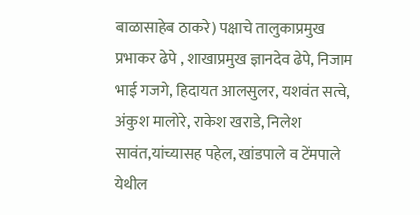बाळासाहेब ठाकरे) पक्षाचे तालुकाप्रमुख प्रभाकर ढेपे , शाखाप्रमुख ज्ञानदेव ढेपे, निजाम भाई गजगे, हिदायत आलसुलर, यशवंत सत्वे, अंकुश मालोरे, राकेश खराडे, निलेश सावंत,यांच्यासह पहेल, खांडपाले व टेंमपाले येथील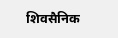शिवसैनिक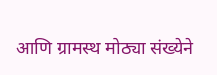आणि ग्रामस्थ मोठ्या संख्येने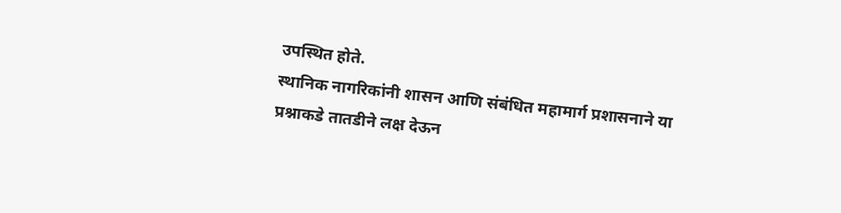उपस्थित होते.
स्थानिक नागरिकांनी शासन आणि संबंधित महामार्ग प्रशासनाने या प्रश्नाकडे तातडीने लक्ष देऊन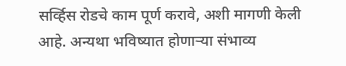सर्व्हिस रोडचे काम पूर्ण करावे, अशी मागणी केली आहे. अन्यथा भविष्यात होणाऱ्या संभाव्य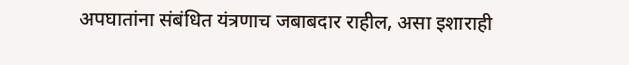अपघातांना संबंधित यंत्रणाच जबाबदार राहील, असा इशाराही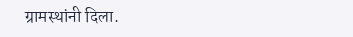ग्रामस्थांनी दिला.